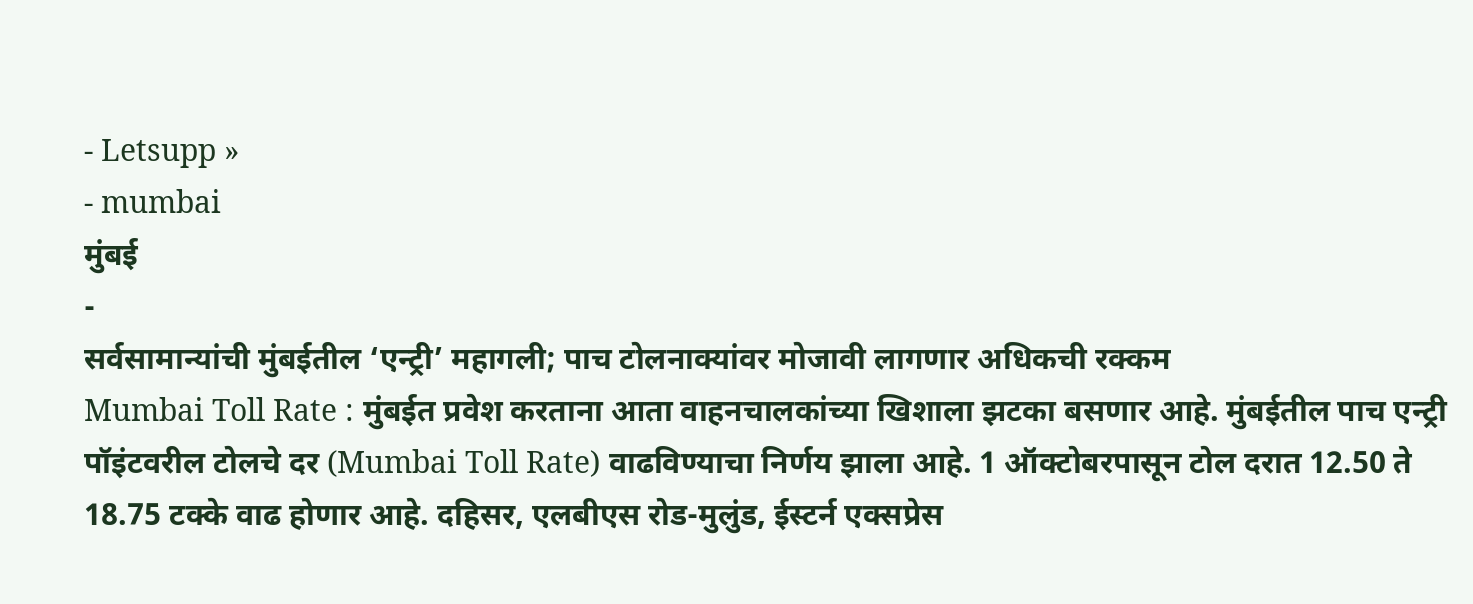- Letsupp »
- mumbai
मुंबई
-
सर्वसामान्यांची मुंबईतील ‘एन्ट्री’ महागली; पाच टोलनाक्यांवर मोजावी लागणार अधिकची रक्कम
Mumbai Toll Rate : मुंबईत प्रवेश करताना आता वाहनचालकांच्या खिशाला झटका बसणार आहे. मुंबईतील पाच एन्ट्री पॉइंटवरील टोलचे दर (Mumbai Toll Rate) वाढविण्याचा निर्णय झाला आहे. 1 ऑक्टोबरपासून टोल दरात 12.50 ते 18.75 टक्के वाढ होणार आहे. दहिसर, एलबीएस रोड-मुलुंड, ईस्टर्न एक्सप्रेस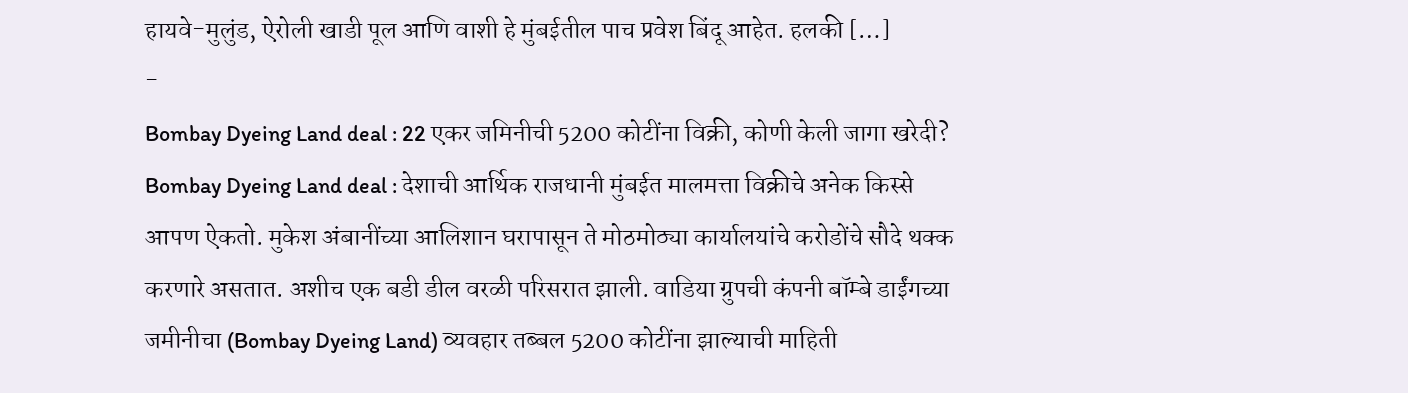हायवे-मुलुंड, ऐरोली खाडी पूल आणि वाशी हे मुंबईतील पाच प्रवेश बिंदू आहेत. हलकी […]
-
Bombay Dyeing Land deal : 22 एकर जमिनीची 5200 कोटींना विक्री, कोणी केली जागा खरेदी?
Bombay Dyeing Land deal : देशाची आर्थिक राजधानी मुंबईत मालमत्ता विक्रीचे अनेक किस्से आपण ऐकतो. मुकेश अंबानींच्या आलिशान घरापासून ते मोठमोठ्या कार्यालयांचे करोडोंचे सौदे थक्क करणारे असतात. अशीच एक बडी डील वरळी परिसरात झाली. वाडिया ग्रुपची कंपनी बॉम्बे डाईंगच्या जमीनीचा (Bombay Dyeing Land) व्यवहार तब्बल 5200 कोटींना झाल्याची माहिती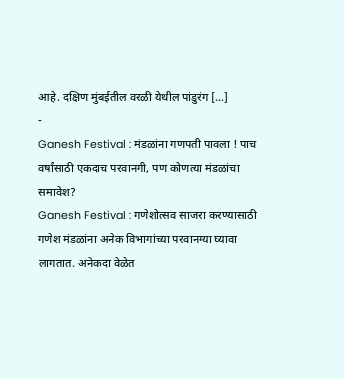आहे. दक्षिण मुंबईतील वरळी येथील पांडुरंग […]
-
Ganesh Festival : मंडळांना गणपती पावला ! पाच वर्षांसाठी एकदाच परवानगी, पण कोणत्या मंडळांचा समावेश?
Ganesh Festival : गणेशोत्सव साजरा करण्यासाठी गणेश मंडळांना अनेक विभागांच्या परवानग्या घ्यावा लागतात. अनेकदा वेळेत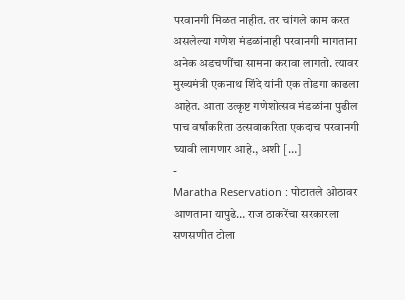परवानगी मिळत नाहीत. तर चांगले काम करत असलेल्या गणेश मंडळांनाही परवानगी मागताना अनेक अडचणींचा सामना करावा लागतो. त्यावर मुख्यमंत्री एकनाथ शिंदे यांनी एक तोडगा काढला आहेत. आता उत्कृष्ट गणेशोत्सव मंडळांना पुढील पाच वर्षांकरिता उत्सवाकरिता एकदाच परवानगी घ्यावी लागणार आहे., अशी […]
-
Maratha Reservation : पोटातले ओठावर आणताना यापुढे… राज ठाकरेंचा सरकारला सणसणीत टोला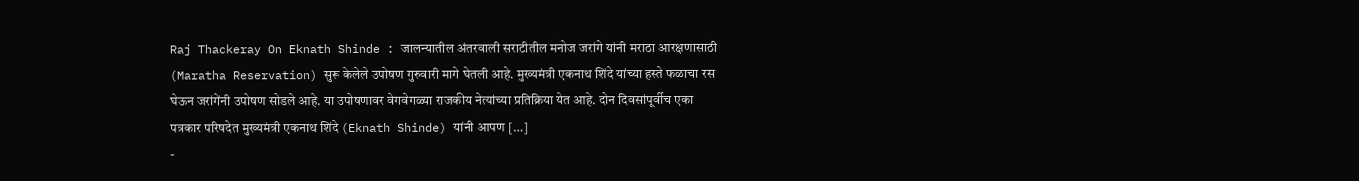Raj Thackeray On Eknath Shinde : जालन्यातील अंतरवाली सराटीतील मनोज जरांगे यांनी मराठा आरक्षणासाठी (Maratha Reservation) सुरू केलेले उपोषण गुरुवारी मागे घेतली आहे. मुख्यमंत्री एकनाथ शिंदे यांच्या हस्ते फळाचा रस घेऊन जरांगेंनी उपोषण सोडले आहे. या उपोषणावर वेगवेगळ्या राजकीय नेत्यांच्या प्रतिक्रिया येत आहे. दोन दिवसांपूर्वीच एका पत्रकार परिषदेत मुख्यमंत्री एकनाथ शिंदे (Eknath Shinde) यांनी आपण […]
-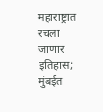महाराष्ट्रात रचला जाणार इतिहास; मुंबईत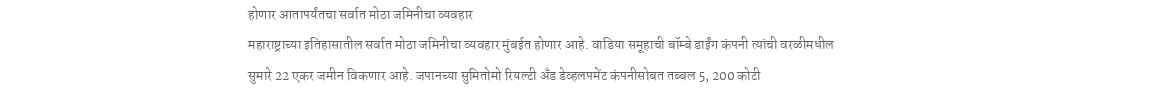होणार आतापर्यंतचा सर्वात मोठा जमिनीचा व्यवहार
महाराष्ट्राच्या इतिहासातील सर्वात मोठा जमिनीचा व्यवहार मुंबईत होणार आहे. वाडिया समूहाची बॉम्बे डाईंग कंपनी त्यांची वरळीमधील सुमारे 22 एकर जमीन विकणार आहे. जपानच्या सुमितोमो रियल्टी अँड डेव्हलपमेंट कंपनीसोबत तब्बल 5, 200 कोटी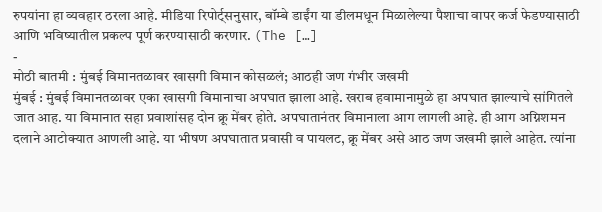रुपयांना हा व्यवहार ठरला आहे. मीडिया रिपोर्ट्सनुसार, बॉम्बे डाईंग या डीलमधून मिळालेल्या पैशाचा वापर कर्ज फेडण्यासाठी आणि भविष्यातील प्रकल्प पूर्ण करण्यासाठी करणार. (The […]
-
मोठी बातमी : मुंबई विमानतळावर खासगी विमान कोसळलं; आठही जण गंभीर जखमी
मुंबई : मुंबई विमानतळावर एका खासगी विमानाचा अपघात झाला आहे. खराब हवामानामुळे हा अपघात झाल्याचे सांगितले जात आह. या विमानात सहा प्रवाशांसह दोन क्रू मेंबर होते. अपघातानंतर विमानाला आग लागली आहे. ही आग अग्निशमन दलाने आटोक्यात आणली आहे. या भीषण अपघातात प्रवासी व पायलट, क्रू मेंबर असे आठ जण जखमी झाले आहेत. त्यांना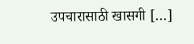उपचारासाठी खासगी […]